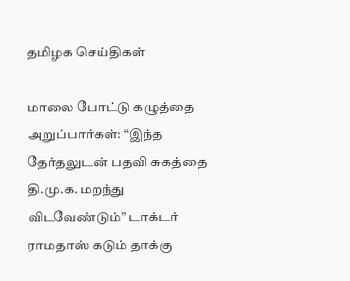தமிழக செய்திகள்

மாலை போட்டு கழுத்தை அறுப்பார்கள்: “இந்த தேர்தலுடன் பதவி சுகத்தை தி.மு.க. மறந்து விடவேண்டும்” டாக்டர் ராமதாஸ் கடும் தாக்கு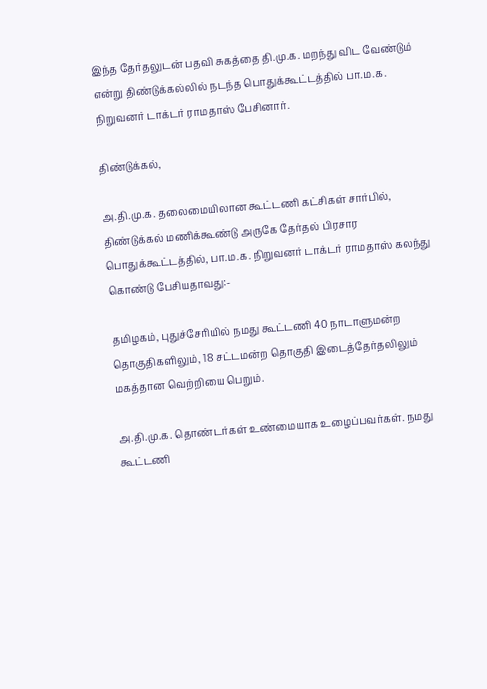இந்த தேர்தலுடன் பதவி சுகத்தை தி.மு.க. மறந்து விட வேண்டும் என்று திண்டுக்கல்லில் நடந்த பொதுக்கூட்டத்தில் பா.ம.க. நிறுவனர் டாக்டர் ராமதாஸ் பேசினார்.

திண்டுக்கல்,

அ.தி.மு.க. தலைமையிலான கூட்டணி கட்சிகள் சார்பில், திண்டுக்கல் மணிக்கூண்டு அருகே தேர்தல் பிரசார பொதுக்கூட்டத்தில், பா.ம.க. நிறுவனர் டாக்டர் ராமதாஸ் கலந்து கொண்டு பேசியதாவது:-

தமிழகம், புதுச்சேரியில் நமது கூட்டணி 40 நாடாளுமன்ற தொகுதிகளிலும், 18 சட்டமன்ற தொகுதி இடைத்தேர்தலிலும் மகத்தான வெற்றியை பெறும்.

அ.தி.மு.க. தொண்டர்கள் உண்மையாக உழைப்பவர்கள். நமது கூட்டணி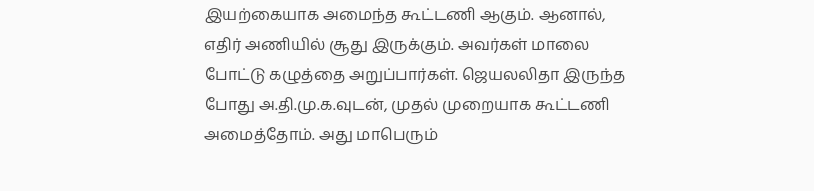இயற்கையாக அமைந்த கூட்டணி ஆகும். ஆனால், எதிர் அணியில் சூது இருக்கும். அவர்கள் மாலை போட்டு கழுத்தை அறுப்பார்கள். ஜெயலலிதா இருந்த போது அ.தி.மு.க.வுடன், முதல் முறையாக கூட்டணி அமைத்தோம். அது மாபெரும்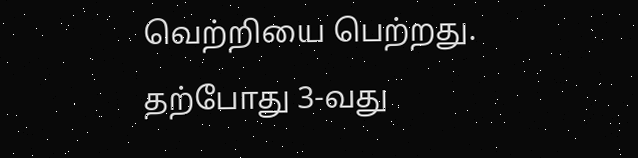வெற்றியை பெற்றது. தற்போது 3-வது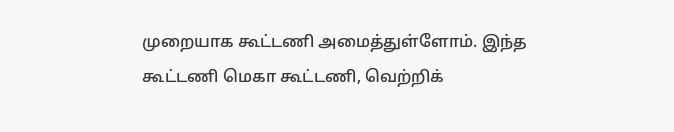முறையாக கூட்டணி அமைத்துள்ளோம். இந்த கூட்டணி மெகா கூட்டணி, வெற்றிக்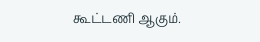கூட்டணி ஆகும்.